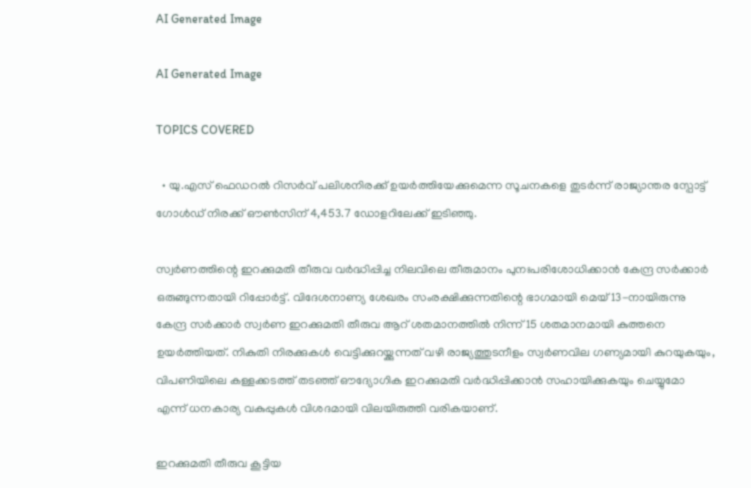AI Generated Image

AI Generated Image

TOPICS COVERED

  • യു.എസ് ഫെഡറൽ റിസർവ് പലിശനിരക്ക് ഉയർത്തിയേക്കുമെന്ന സൂചനകളെ തുടർന്ന് രാജ്യാന്തര സ്പോട്ട് ഗോൾഡ് നിരക്ക് ഔൺസിന് 4,453.7 ഡോളറിലേക്ക് ഇടിഞ്ഞു.

സ്വർണത്തിന്റെ ഇറക്കുമതി തീരുവ വർദ്ധിപ്പിച്ച നിലവിലെ തീരുമാനം പുനഃപരിശോധിക്കാൻ കേന്ദ്ര സർക്കാർ ഒരുങ്ങുന്നതായി റിപ്പോർട്ട്. വിദേശനാണ്യ ശേഖരം സംരക്ഷിക്കുന്നതിന്റെ ഭാഗമായി മെയ് 13-നായിരുന്നു കേന്ദ്ര സർക്കാർ സ്വർണ ഇറക്കുമതി തീരുവ ആറ് ശതമാനത്തിൽ നിന്ന് 15 ശതമാനമായി കുത്തനെ ഉയർത്തിയത്. നികുതി നിരക്കുകൾ വെട്ടിക്കുറയ്ക്കുന്നത് വഴി രാജ്യത്തുടനീളം സ്വർണവില ഗണ്യമായി കുറയുകയും, വിപണിയിലെ കള്ളക്കടത്ത് തടഞ്ഞ് ഔദ്യോഗിക ഇറക്കുമതി വർദ്ധിപ്പിക്കാൻ സഹായിക്കുകയും ചെയ്യുമോ എന്ന് ധനകാര്യ വകുപ്പുകൾ വിശദമായി വിലയിരുത്തി വരികയാണ്.

ഇറക്കുമതി തീരുവ കൂട്ടിയ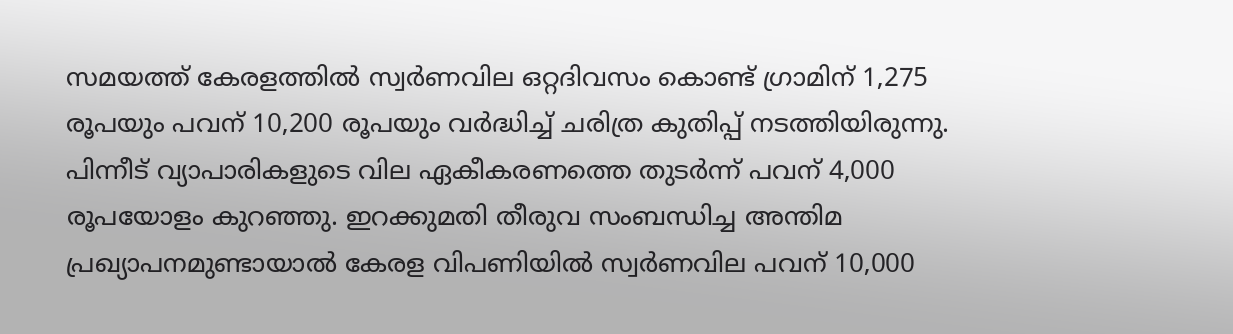സമയത്ത് കേരളത്തിൽ സ്വർണവില ഒറ്റദിവസം കൊണ്ട് ഗ്രാമിന് 1,275 രൂപയും പവന് 10,200 രൂപയും വർദ്ധിച്ച് ചരിത്ര കുതിപ്പ് നടത്തിയിരുന്നു. പിന്നീട് വ്യാപാരികളുടെ വില ഏകീകരണത്തെ തുടർന്ന് പവന് 4,000 രൂപയോളം കുറഞ്ഞു. ഇറക്കുമതി തീരുവ സംബന്ധിച്ച അന്തിമ പ്രഖ്യാപനമുണ്ടായാൽ കേരള വിപണിയില്‍ സ്വർണവില പവന് 10,000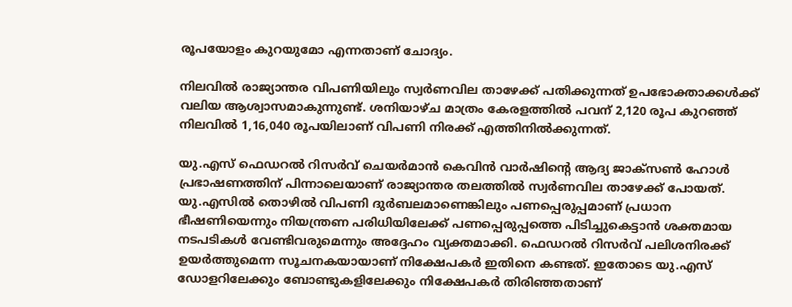രൂപയോളം കുറയുമോ എന്നതാണ് ചോദ്യം.

നിലവിൽ രാജ്യാന്തര വിപണിയിലും സ്വർണവില താഴേക്ക് പതിക്കുന്നത് ഉപഭോക്താക്കൾക്ക് വലിയ ആശ്വാസമാകുന്നുണ്ട്. ശനിയാഴ്ച മാത്രം കേരളത്തിൽ പവന് 2,120 രൂപ കുറഞ്ഞ് നിലവിൽ 1,16,040 രൂപയിലാണ് വിപണി നിരക്ക് എത്തിനിൽക്കുന്നത്.

യു.എസ് ഫെഡറൽ റിസർവ് ചെയർമാൻ കെവിൻ വാർഷിന്റെ ആദ്യ ജാക്സൺ ഹോൾ പ്രഭാഷണത്തിന് പിന്നാലെയാണ് രാജ്യാന്തര തലത്തിൽ സ്വർണവില താഴേക്ക് പോയത്. യു.എസിൽ തൊഴിൽ വിപണി ദുർബലമാണെങ്കിലും പണപ്പെരുപ്പമാണ് പ്രധാന ഭീഷണിയെന്നും നിയന്ത്രണ പരിധിയിലേക്ക് പണപ്പെരുപ്പത്തെ പിടിച്ചുകെട്ടാൻ ശക്തമായ നടപടികൾ വേണ്ടിവരുമെന്നും അദ്ദേഹം വ്യക്തമാക്കി. ഫെഡറൽ റിസർവ് പലിശനിരക്ക് ഉയർത്തുമെന്ന സൂചനകയായാണ് നിക്ഷേപകര്‍ ഇതിനെ കണ്ടത്. ഇതോടെ യു.എസ് ഡോളറിലേക്കും ബോണ്ടുകളിലേക്കും നിക്ഷേപകര്‍ തിരിഞ്ഞതാണ്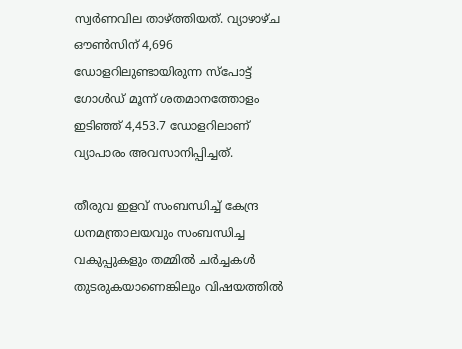സ്വർണവില താഴ്ത്തിയത്. വ്യാഴാഴ്ച ഔൺസിന് 4,696 ഡോളറിലുണ്ടായിരുന്ന സ്പോട്ട് ഗോൾഡ് മൂന്ന് ശതമാനത്തോളം ഇടിഞ്ഞ് 4,453.7 ഡോളറിലാണ് വ്യാപാരം അവസാനിപ്പിച്ചത്.

തീരുവ ഇളവ് സംബന്ധിച്ച് കേന്ദ്ര ധനമന്ത്രാലയവും സംബന്ധിച്ച വകുപ്പുകളും തമ്മിൽ ചർച്ചകൾ തുടരുകയാണെങ്കിലും വിഷയത്തിൽ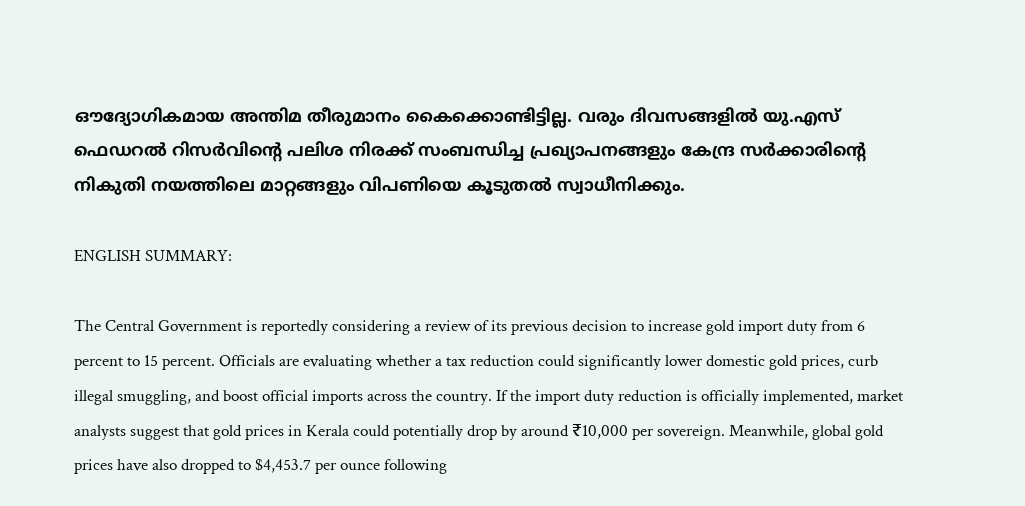ഔദ്യോഗികമായ അന്തിമ തീരുമാനം കൈക്കൊണ്ടിട്ടില്ല. വരും ദിവസങ്ങളിൽ യു.എസ് ഫെഡറൽ റിസർവിന്റെ പലിശ നിരക്ക് സംബന്ധിച്ച പ്രഖ്യാപനങ്ങളും കേന്ദ്ര സർക്കാരിന്റെ നികുതി നയത്തിലെ മാറ്റങ്ങളും വിപണിയെ കൂടുതൽ സ്വാധീനിക്കും.

ENGLISH SUMMARY:

The Central Government is reportedly considering a review of its previous decision to increase gold import duty from 6 percent to 15 percent. Officials are evaluating whether a tax reduction could significantly lower domestic gold prices, curb illegal smuggling, and boost official imports across the country. If the import duty reduction is officially implemented, market analysts suggest that gold prices in Kerala could potentially drop by around ₹10,000 per sovereign. Meanwhile, global gold prices have also dropped to $4,453.7 per ounce following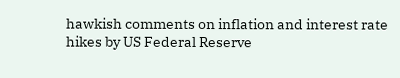hawkish comments on inflation and interest rate hikes by US Federal Reserve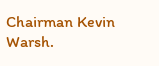Chairman Kevin Warsh.